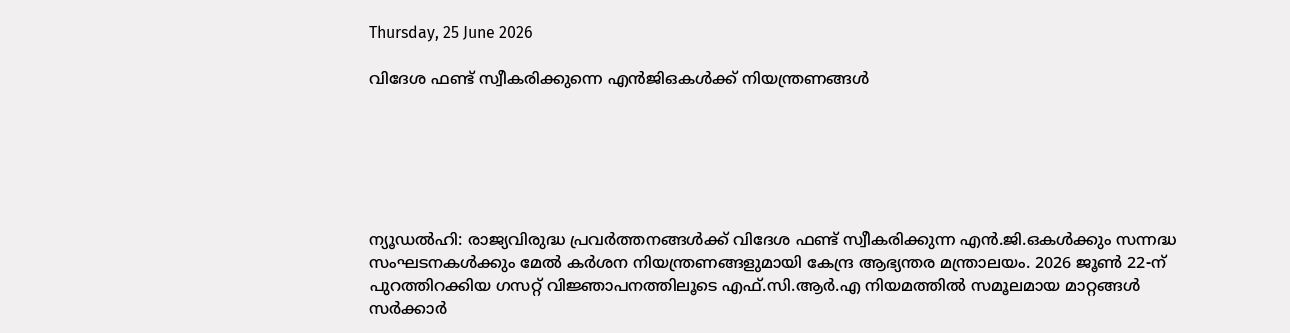Thursday, 25 June 2026

വിദേശ ഫണ്ട് സ്വീകരിക്കുന്നെ എന്‍ജിഒകള്‍ക്ക് നിയന്ത്രണങ്ങള്‍






ന്യൂഡല്‍ഹി: രാജ്യവിരുദ്ധ പ്രവര്‍ത്തനങ്ങള്‍ക്ക് വിദേശ ഫണ്ട് സ്വീകരിക്കുന്ന എന്‍.ജി.ഒകള്‍ക്കും സന്നദ്ധ സംഘടനകള്‍ക്കും മേല്‍ കര്‍ശന നിയന്ത്രണങ്ങളുമായി കേന്ദ്ര ആഭ്യന്തര മന്ത്രാലയം. 2026 ജൂണ്‍ 22-ന് പുറത്തിറക്കിയ ഗസറ്റ് വിജ്ഞാപനത്തിലൂടെ എഫ്.സി.ആര്‍.എ നിയമത്തില്‍ സമൂലമായ മാറ്റങ്ങള്‍ സര്‍ക്കാര്‍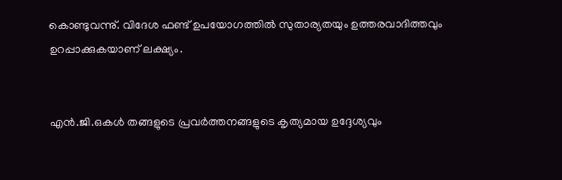കൊണ്ടുവന്നു്. വിദേശ ഫണ്ട് ഉപയോഗത്തില്‍ സുതാര്യതയും ഉത്തരവാദിത്തവും ഉറപ്പാക്കുകയാണ് ലക്ഷ്യം.


എന്‍.ജി.ഒകള്‍ തങ്ങളുടെ പ്രവര്‍ത്തനങ്ങളുടെ കൃത്യമായ ഉദ്ദേശ്യവും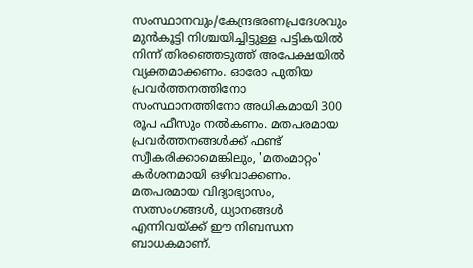സംസ്ഥാനവും/കേന്ദ്രഭരണപ്രദേശവും മുന്‍കൂട്ടി നിശ്ചയിച്ചിട്ടുള്ള പട്ടികയില്‍ നിന്ന് തിരഞ്ഞെടുത്ത് അപേക്ഷയില്‍ വ്യക്തമാക്കണം. ഓരോ പുതിയ പ്രവര്‍ത്തനത്തിനോ സംസ്ഥാനത്തിനോ അധികമായി 300 രൂപ ഫീസും നല്‍കണം. മതപരമായ പ്രവര്‍ത്തനങ്ങള്‍ക്ക് ഫണ്ട് സ്വീകരിക്കാമെങ്കിലും, 'മതംമാറ്റം' കര്‍ശനമായി ഒഴിവാക്കണം. മതപരമായ വിദ്യാഭ്യാസം, സത്സംഗങ്ങള്‍, ധ്യാനങ്ങള്‍ എന്നിവയ്ക്ക് ഈ നിബന്ധന ബാധകമാണ്.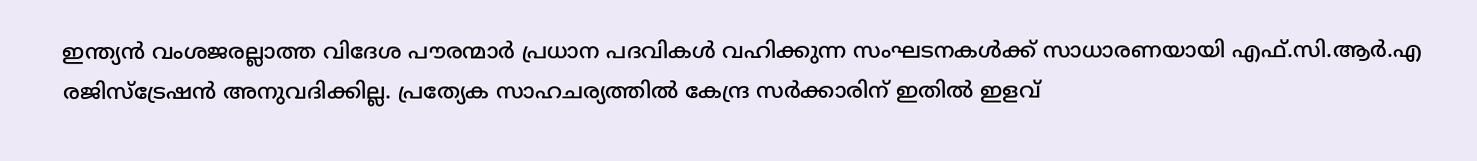ഇന്ത്യന്‍ വംശജരല്ലാത്ത വിദേശ പൗരന്മാര്‍ പ്രധാന പദവികള്‍ വഹിക്കുന്ന സംഘടനകള്‍ക്ക് സാധാരണയായി എഫ്.സി.ആര്‍.എ രജിസ്ട്രേഷന്‍ അനുവദിക്കില്ല. പ്രത്യേക സാഹചര്യത്തില്‍ കേന്ദ്ര സര്‍ക്കാരിന് ഇതില്‍ ഇളവ്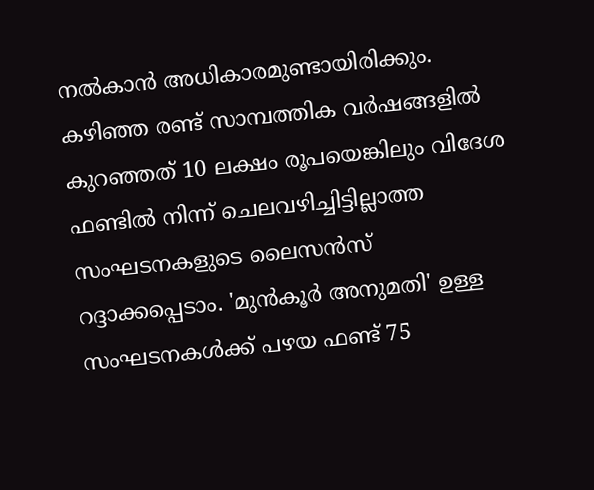നല്‍കാന്‍ അധികാരമുണ്ടായിരിക്കും. കഴിഞ്ഞ രണ്ട് സാമ്പത്തിക വര്‍ഷങ്ങളില്‍ കുറഞ്ഞത് 10 ലക്ഷം രൂപയെങ്കിലും വിദേശ ഫണ്ടില്‍ നിന്ന് ചെലവഴിച്ചിട്ടില്ലാത്ത സംഘടനകളുടെ ലൈസന്‍സ് റദ്ദാക്കപ്പെടാം. 'മുന്‍കൂര്‍ അനുമതി' ഉള്ള സംഘടനകള്‍ക്ക് പഴയ ഫണ്ട് 75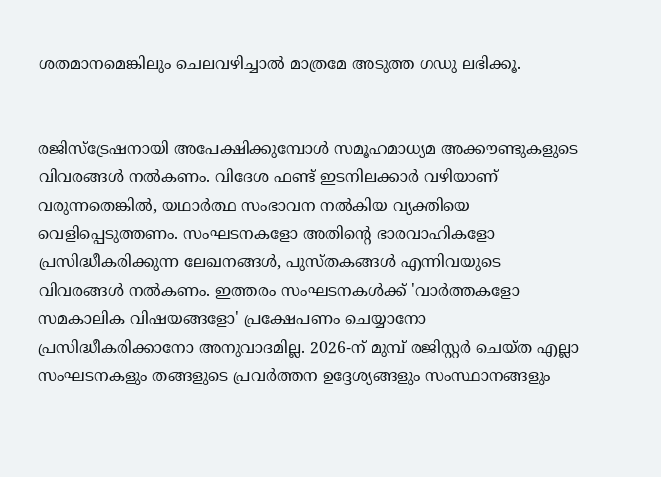ശതമാനമെങ്കിലും ചെലവഴിച്ചാല്‍ മാത്രമേ അടുത്ത ഗഡു ലഭിക്കൂ.


രജിസ്ട്രേഷനായി അപേക്ഷിക്കുമ്പോള്‍ സമൂഹമാധ്യമ അക്കൗണ്ടുകളുടെ വിവരങ്ങള്‍ നല്‍കണം. വിദേശ ഫണ്ട് ഇടനിലക്കാര്‍ വഴിയാണ് വരുന്നതെങ്കില്‍, യഥാര്‍ത്ഥ സംഭാവന നല്‍കിയ വ്യക്തിയെ വെളിപ്പെടുത്തണം. സംഘടനകളോ അതിന്‍റെ ഭാരവാഹികളോ പ്രസിദ്ധീകരിക്കുന്ന ലേഖനങ്ങള്‍, പുസ്തകങ്ങള്‍ എന്നിവയുടെ വിവരങ്ങള്‍ നല്‍കണം. ഇത്തരം സംഘടനകള്‍ക്ക് 'വാര്‍ത്തകളോ സമകാലിക വിഷയങ്ങളോ' പ്രക്ഷേപണം ചെയ്യാനോ പ്രസിദ്ധീകരിക്കാനോ അനുവാദമില്ല. 2026-ന് മുമ്പ് രജിസ്റ്റര്‍ ചെയ്ത എല്ലാ സംഘടനകളും തങ്ങളുടെ പ്രവര്‍ത്തന ഉദ്ദേശ്യങ്ങളും സംസ്ഥാനങ്ങളും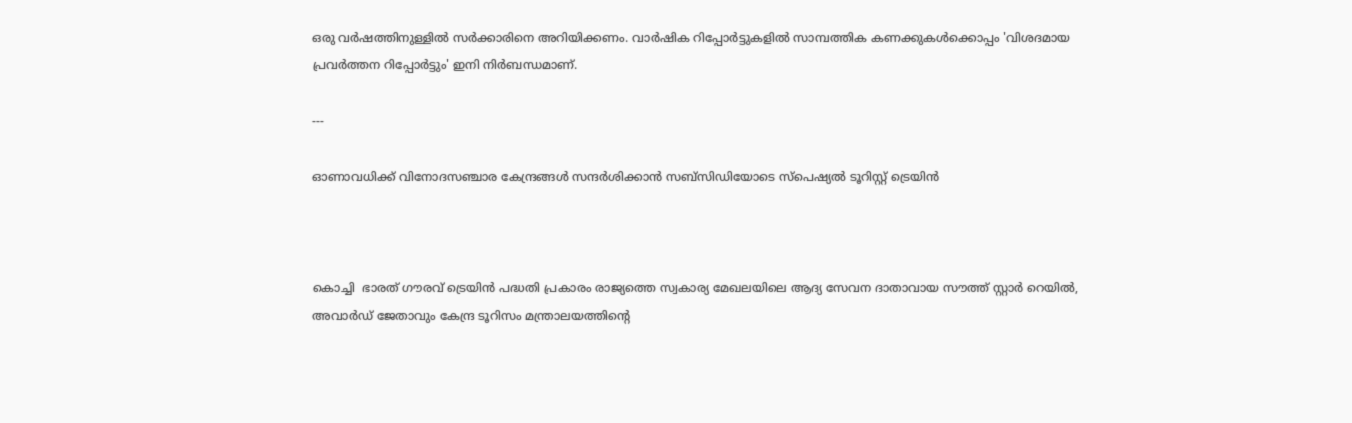ഒരു വര്‍ഷത്തിനുള്ളില്‍ സര്‍ക്കാരിനെ അറിയിക്കണം. വാര്‍ഷിക റിപ്പോര്‍ട്ടുകളില്‍ സാമ്പത്തിക കണക്കുകള്‍ക്കൊപ്പം 'വിശദമായ പ്രവര്‍ത്തന റിപ്പോര്‍ട്ടും' ഇനി നിര്‍ബന്ധമാണ്.

---

ഓണാവധിക്ക് വിനോദസഞ്ചാര കേന്ദ്രങ്ങള്‍ സന്ദര്‍ശിക്കാന്‍ സബ്സിഡിയോടെ സ്പെഷ്യല്‍ ടൂറിസ്റ്റ് ട്രെയിന്‍



കൊച്ചി  ഭാരത് ഗൗരവ് ട്രെയിന്‍ പദ്ധതി പ്രകാരം രാജ്യത്തെ സ്വകാര്യ മേഖലയിലെ ആദ്യ സേവന ദാതാവായ സൗത്ത് സ്റ്റാര്‍ റെയില്‍, അവാര്‍ഡ് ജേതാവും കേന്ദ്ര ടൂറിസം മന്ത്രാലയത്തിന്‍റെ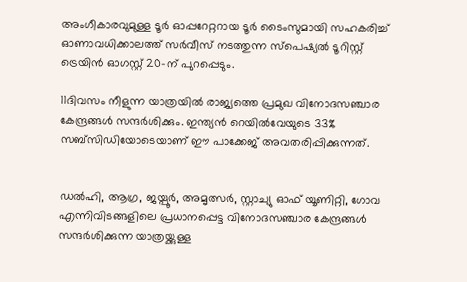അംഗീകാരവുമുള്ള ടൂര്‍ ഓപ്പറേറ്ററായ ടൂര്‍ ടൈംസുമായി സഹകരിച്ച് ഓണാവധിക്കാലത്ത് സര്‍വീസ് നടത്തുന്ന സ്പെഷ്യല്‍ ടൂറിസ്റ്റ് ട്രെയിന്‍ ഓഗസ്റ്റ് 20-ന് പുറപ്പെടും.

11ദിവസം നീളുന്ന യാത്രയില്‍ രാജ്യത്തെ പ്രമുഖ വിനോദസഞ്ചാര കേന്ദ്രങ്ങള്‍ സന്ദര്‍ശിക്കും. ഇന്ത്യന്‍ റെയില്‍വേയുടെ 33% സബ്സിഡിയോടെയാണ് ഈ പാക്കേജ് അവതരിപ്പിക്കുന്നത്.


ഡല്‍ഹി, ആഗ്ര, ജയ്പൂര്‍, അമൃത്സര്‍, സ്റ്റാച്യു ഓഫ് യൂണിറ്റി, ഗോവ എന്നിവിടങ്ങളിലെ പ്രധാനപ്പെട്ട വിനോദസഞ്ചാര കേന്ദ്രങ്ങള്‍ സന്ദര്‍ശിക്കുന്ന യാത്രയ്ക്കുള്ള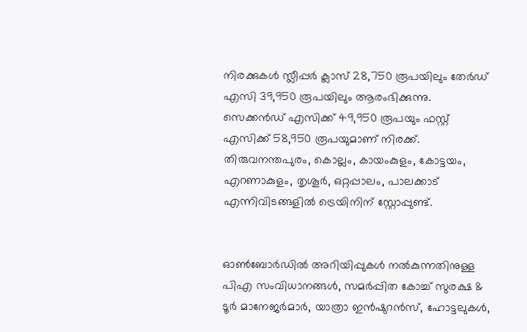നിരക്കുകള്‍ സ്ലീപ്പര്‍ ക്ലാസ് 28,750 രൂപയിലും തേര്‍ഡ് എസി 39,950 രൂപയിലും ആരംഭിക്കുന്നു. സെക്കന്‍ഡ് എസിക്ക് 49,950 രൂപയും ഫസ്റ്റ് എസിക്ക് 58,950 രൂപയുമാണ് നിരക്ക്. തിരുവനന്തപുരം, കൊല്ലം, കായംകുളം, കോട്ടയം, എറണാകുളം, തൃശൂര്‍, ഒറ്റപ്പാലം, പാലക്കാട് എന്നിവിടങ്ങളില്‍ ട്രെയിനിന് സ്റ്റോപ്പുണ്ട്.


ഓണ്‍ബോര്‍ഡില്‍ അറിയിപ്പുകള്‍ നല്‍കുന്നതിനുള്ള പിഎ സംവിധാനങ്ങള്‍, സമര്‍പ്പിത കോച്ച് സുരക്ഷ & ടൂര്‍ മാനേജര്‍മാര്‍, യാത്രാ ഇന്‍ഷുറന്‍സ്, ഹോട്ടലുകള്‍,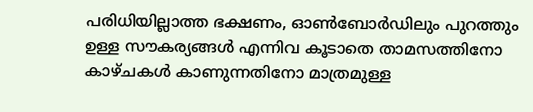പരിധിയില്ലാത്ത ഭക്ഷണം, ഓണ്‍ബോര്‍ഡിലും പുറത്തും ഉള്ള സൗകര്യങ്ങള്‍ എന്നിവ കൂടാതെ താമസത്തിനോ കാഴ്ചകള്‍ കാണുന്നതിനോ മാത്രമുള്ള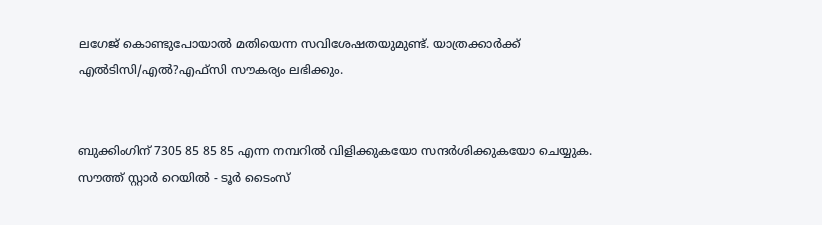ലഗേജ് കൊണ്ടുപോയാല്‍ മതിയെന്ന സവിശേഷതയുമുണ്ട്. യാത്രക്കാര്‍ക്ക് എല്‍ടിസി/എല്‍?എഫ്സി സൗകര്യം ലഭിക്കും.


ബുക്കിംഗിന് 7305 85 85 85 എന്ന നമ്പറില്‍ വിളിക്കുകയോ സന്ദര്‍ശിക്കുകയോ ചെയ്യുക. സൗത്ത് സ്റ്റാര്‍ റെയില്‍ - ടൂര്‍ ടൈംസ്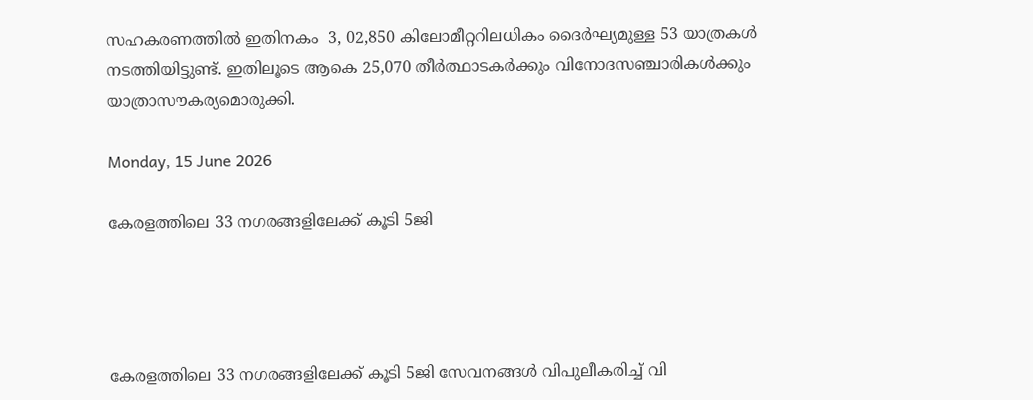സഹകരണത്തില്‍ ഇതിനകം  3, 02,850 കിലോമീറ്ററിലധികം ദൈര്‍ഘ്യമുള്ള 53 യാത്രകള്‍ നടത്തിയിട്ടുണ്ട്. ഇതിലൂടെ ആകെ 25,070 തീര്‍ത്ഥാടകര്‍ക്കും വിനോദസഞ്ചാരികള്‍ക്കും യാത്രാസൗകര്യമൊരുക്കി.

Monday, 15 June 2026

കേരളത്തിലെ 33 നഗരങ്ങളിലേക്ക് കൂടി 5ജി




കേരളത്തിലെ 33 നഗരങ്ങളിലേക്ക് കൂടി 5ജി സേവനങ്ങള്‍ വിപുലീകരിച്ച് വി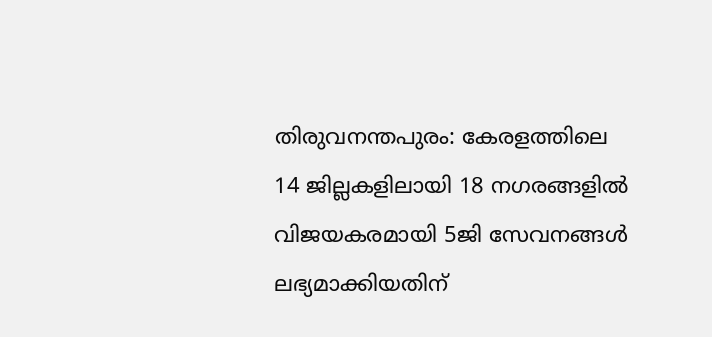തിരുവനന്തപുരം: കേരളത്തിലെ 14 ജില്ലകളിലായി 18 നഗരങ്ങളില്‍ വിജയകരമായി 5ജി സേവനങ്ങള്‍ ലഭ്യമാക്കിയതിന്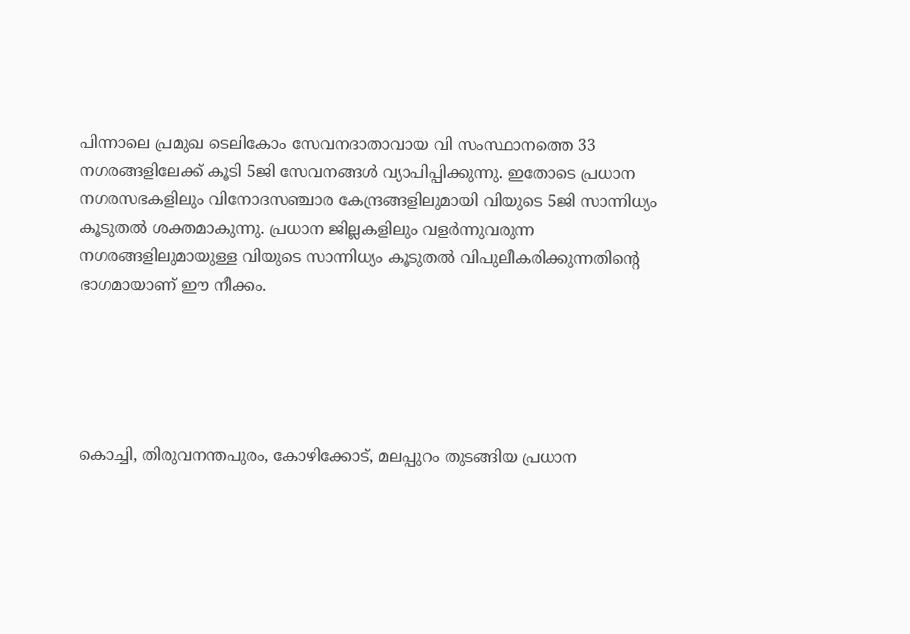പിന്നാലെ പ്രമുഖ ടെലികോം സേവനദാതാവായ വി സംസ്ഥാനത്തെ 33 നഗരങ്ങളിലേക്ക് കൂടി 5ജി സേവനങ്ങള്‍ വ്യാപിപ്പിക്കുന്നു. ഇതോടെ പ്രധാന നഗരസഭകളിലും വിനോദസഞ്ചാര കേന്ദ്രങ്ങളിലുമായി വിയുടെ 5ജി സാന്നിധ്യം കൂടുതല്‍ ശക്തമാകുന്നു. പ്രധാന ജില്ലകളിലും വളര്‍ന്നുവരുന്ന നഗരങ്ങളിലുമായുള്ള വിയുടെ സാന്നിധ്യം കൂടുതല്‍ വിപുലീകരിക്കുന്നതിന്‍റെ ഭാഗമായാണ് ഈ നീക്കം.





കൊച്ചി, തിരുവനന്തപുരം, കോഴിക്കോട്, മലപ്പുറം തുടങ്ങിയ പ്രധാന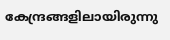കേന്ദ്രങ്ങളിലായിരുന്നു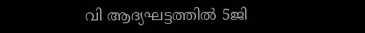വി ആദ്യഘട്ടത്തില്‍ 5ജി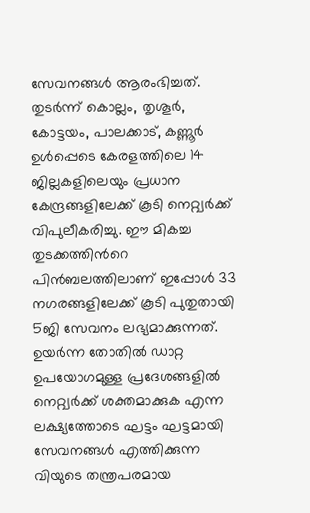സേവനങ്ങള്‍ ആരംഭിച്ചത്. തുടര്‍ന്ന് കൊല്ലം, തൃശൂര്‍, കോട്ടയം, പാലക്കാട്, കണ്ണൂര്‍ ഉള്‍പ്പെടെ കേരളത്തിലെ 14 ജില്ലകളിലെയും പ്രധാന കേന്ദ്രങ്ങളിലേക്ക് കൂടി നെറ്റ്വര്‍ക്ക് വിപുലീകരിച്ചു. ഈ മികച്ച തുടക്കത്തിന്‍റെ പിന്‍ബലത്തിലാണ് ഇപ്പോള്‍ 33 നഗരങ്ങളിലേക്ക് കൂടി പുതുതായി 5ജി സേവനം ലഭ്യമാക്കുന്നത്. ഉയര്‍ന്ന തോതില്‍ ഡാറ്റ ഉപയോഗമുള്ള പ്രദേശങ്ങളില്‍ നെറ്റ്വര്‍ക്ക് ശക്തമാക്കുക എന്ന ലക്ഷ്യത്തോടെ ഘട്ടം ഘട്ടമായി സേവനങ്ങള്‍ എത്തിക്കുന്ന വിയുടെ തന്ത്രപരമായ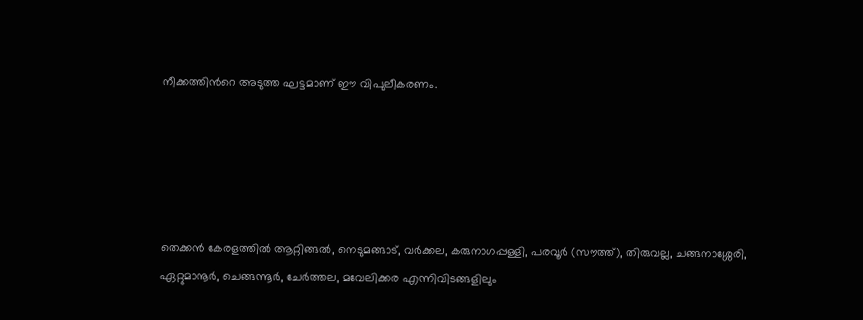നീക്കത്തിന്‍റെ അടുത്ത ഘട്ടമാണ് ഈ വിപുലീകരണം.





തെക്കന്‍ കേരളത്തില്‍ ആറ്റിങ്ങല്‍, നെടുമങ്ങാട്, വര്‍ക്കല, കരുനാഗപ്പള്ളി, പരവൂര്‍ (സൗത്ത്), തിരുവല്ല, ചങ്ങനാശ്ശേരി, ഏറ്റുമാനൂര്‍, ചെങ്ങന്നൂര്‍, ചേര്‍ത്തല, മവേലിക്കര എന്നിവിടങ്ങളിലും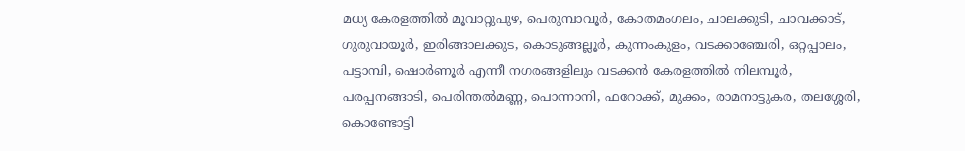മധ്യ കേരളത്തില്‍ മൂവാറ്റുപുഴ, പെരുമ്പാവൂര്‍, കോതമംഗലം, ചാലക്കുടി, ചാവക്കാട്, ഗുരുവായൂര്‍, ഇരിങ്ങാലക്കുട, കൊടുങ്ങല്ലൂര്‍, കുന്നംകുളം, വടക്കാഞ്ചേരി, ഒറ്റപ്പാലം, പട്ടാമ്പി, ഷൊര്‍ണൂര്‍ എന്നീ നഗരങ്ങളിലും വടക്കന്‍ കേരളത്തില്‍ നിലമ്പൂര്‍, പരപ്പനങ്ങാടി, പെരിന്തല്‍മണ്ണ, പൊന്നാനി, ഫറോക്ക്, മുക്കം, രാമനാട്ടുകര, തലശ്ശേരി, കൊണ്ടോട്ടി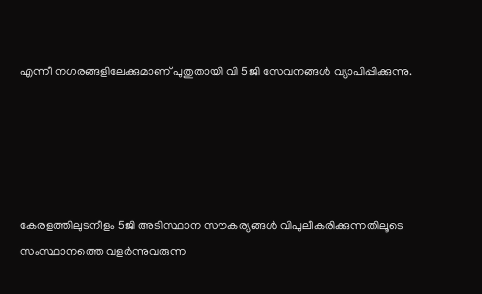എന്നീ നഗരങ്ങളിലേക്കുമാണ് പുതുതായി വി 5ജി സേവനങ്ങള്‍ വ്യാപിപ്പിക്കുന്നു.





കേരളത്തിലുടനീളം 5ജി അടിസ്ഥാന സൗകര്യങ്ങള്‍ വിപുലീകരിക്കുന്നതിലൂടെ സംസ്ഥാനത്തെ വളര്‍ന്നുവരുന്ന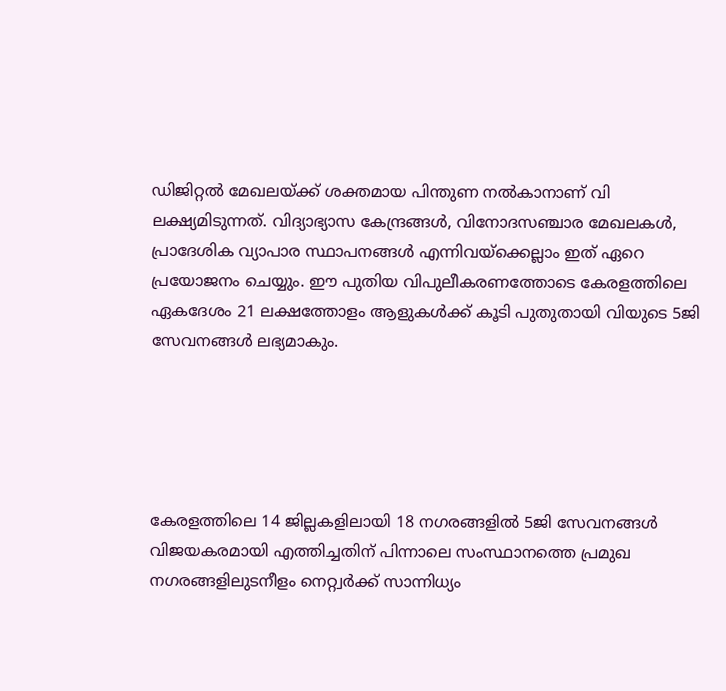ഡിജിറ്റല്‍ മേഖലയ്ക്ക് ശക്തമായ പിന്തുണ നല്‍കാനാണ് വി ലക്ഷ്യമിടുന്നത്. വിദ്യാഭ്യാസ കേന്ദ്രങ്ങള്‍, വിനോദസഞ്ചാര മേഖലകള്‍, പ്രാദേശിക വ്യാപാര സ്ഥാപനങ്ങള്‍ എന്നിവയ്ക്കെല്ലാം ഇത് ഏറെ പ്രയോജനം ചെയ്യും. ഈ പുതിയ വിപുലീകരണത്തോടെ കേരളത്തിലെ ഏകദേശം 21 ലക്ഷത്തോളം ആളുകള്‍ക്ക് കൂടി പുതുതായി വിയുടെ 5ജി സേവനങ്ങള്‍ ലഭ്യമാകും.





കേരളത്തിലെ 14 ജില്ലകളിലായി 18 നഗരങ്ങളില്‍ 5ജി സേവനങ്ങള്‍ വിജയകരമായി എത്തിച്ചതിന് പിന്നാലെ സംസ്ഥാനത്തെ പ്രമുഖ നഗരങ്ങളിലുടനീളം നെറ്റ്വര്‍ക്ക് സാന്നിധ്യം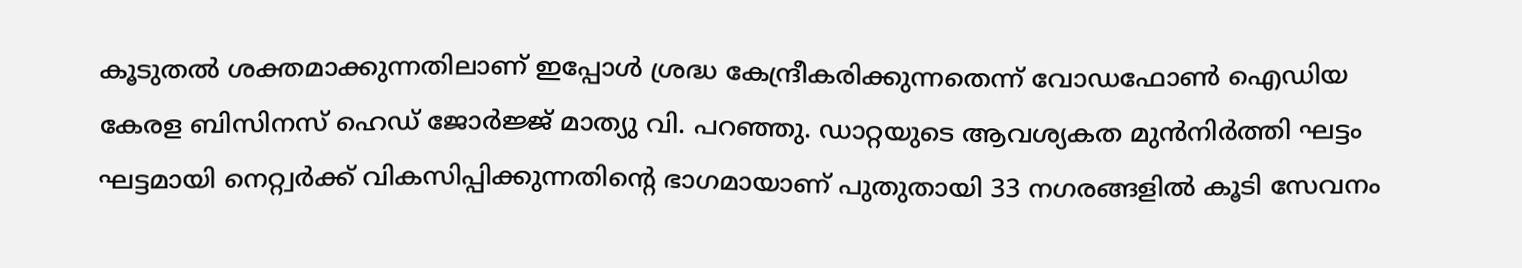കൂടുതല്‍ ശക്തമാക്കുന്നതിലാണ് ഇപ്പോള്‍ ശ്രദ്ധ കേന്ദ്രീകരിക്കുന്നതെന്ന് വോഡഫോണ്‍ ഐഡിയ കേരള ബിസിനസ് ഹെഡ് ജോര്‍ജ്ജ് മാത്യു വി. പറഞ്ഞു. ഡാറ്റയുടെ ആവശ്യകത മുന്‍നിര്‍ത്തി ഘട്ടം ഘട്ടമായി നെറ്റ്വര്‍ക്ക് വികസിപ്പിക്കുന്നതിന്‍റെ ഭാഗമായാണ് പുതുതായി 33 നഗരങ്ങളില്‍ കൂടി സേവനം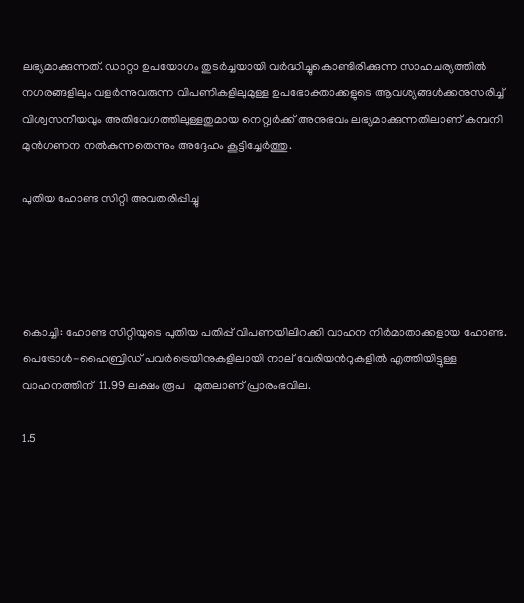ലഭ്യമാക്കുന്നത്. ഡാറ്റാ ഉപയോഗം തുടര്‍ച്ചയായി വര്‍ദ്ധിച്ചുകൊണ്ടിരിക്കുന്ന സാഹചര്യത്തില്‍ നഗരങ്ങളിലും വളര്‍ന്നുവരുന്ന വിപണികളിലുമുള്ള ഉപഭോക്താക്കളുടെ ആവശ്യങ്ങള്‍ക്കനുസരിച്ച് വിശ്വസനീയവും അതിവേഗത്തിലുള്ളതുമായ നെറ്റ്വര്‍ക്ക് അനുഭവം ലഭ്യമാക്കുന്നതിലാണ് കമ്പനി മുന്‍ഗണന നല്‍കുന്നതെന്നും അദ്ദേഹം കൂട്ടിച്ചേര്‍ത്തു.

പുതിയ ഹോണ്ട സിറ്റി അവതരിപ്പിച്ചു




കൊച്ചി: ഹോണ്ട സിറ്റിയുടെ പുതിയ പതിപ്പ് വിപണയിലിറക്കി വാഹന നിര്‍മാതാക്കളായ ഹോണ്ട. പെട്രോള്‍-ഹൈബ്രിഡ് പവര്‍ട്രെയിനുകളിലായി നാല് വേരിയന്‍റുകളില്‍ എത്തിയിട്ടുള്ള വാഹനത്തിന്  11.99 ലക്ഷം രൂപ   മുതലാണ് പ്രാരംഭവില.

1.5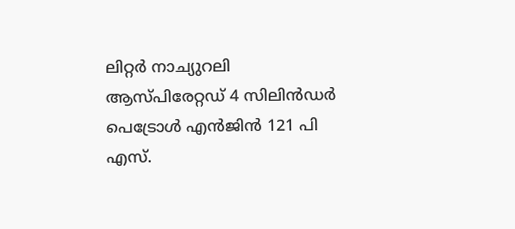ലിറ്റര്‍ നാച്യുറലി ആസ്പിരേറ്റഡ് 4 സിലിന്‍ഡര്‍ പെട്രോള്‍ എന്‍ജിന്‍ 121 പി എസ്.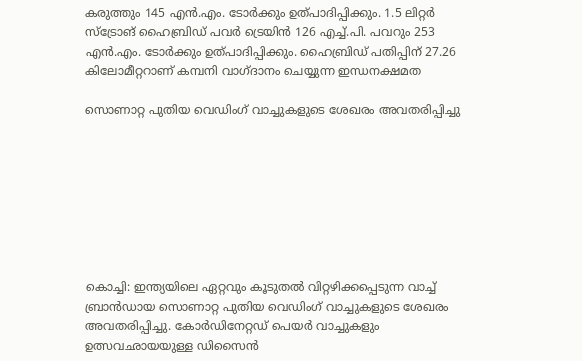കരുത്തും 145 എന്‍.എം. ടോര്‍ക്കും ഉത്പാദിപ്പിക്കും. 1.5 ലിറ്റര്‍ സ്ട്രോങ് ഹൈബ്രിഡ് പവര്‍ ട്രെയിന്‍ 126 എച്ച്.പി. പവറും 253 എന്‍.എം. ടോര്‍ക്കും ഉത്പാദിപ്പിക്കും. ഹൈബ്രിഡ് പതിപ്പിന് 27.26 കിലോമീറ്ററാണ് കമ്പനി വാഗ്ദാനം ചെയ്യുന്ന ഇന്ധനക്ഷമത

സൊണാറ്റ പുതിയ വെഡിംഗ് വാച്ചുകളുടെ ശേഖരം അവതരിപ്പിച്ചു








കൊച്ചി: ഇന്ത്യയിലെ ഏറ്റവും കൂടുതല്‍ വിറ്റഴിക്കപ്പെടുന്ന വാച്ച് ബ്രാന്‍ഡായ സൊണാറ്റ പുതിയ വെഡിംഗ് വാച്ചുകളുടെ ശേഖരം അവതരിപ്പിച്ചു. കോര്‍ഡിനേറ്റഡ് പെയര്‍ വാച്ചുകളും ഉത്സവഛായയുള്ള ഡിസൈന്‍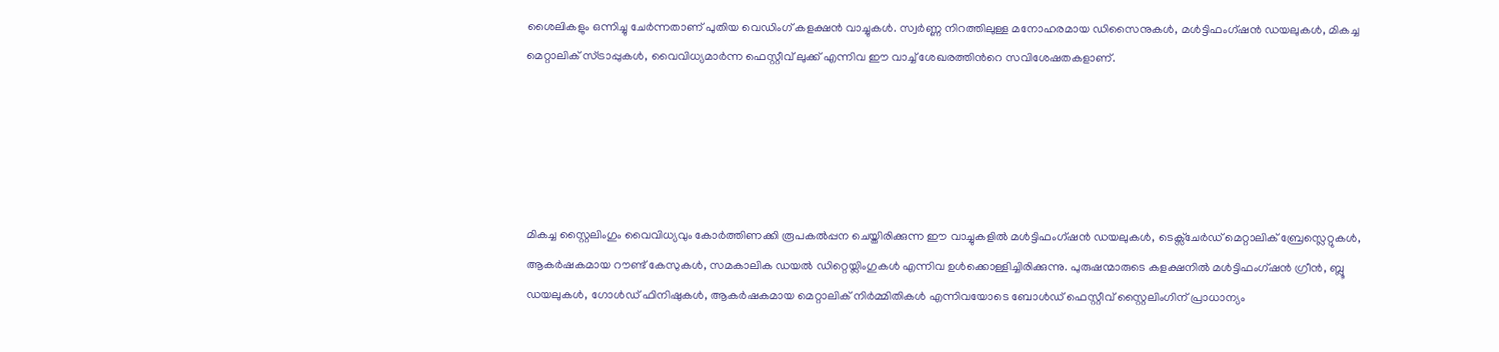ശൈലികളും ഒന്നിച്ചു ചേര്‍ന്നതാണ് പുതിയ വെഡിംഗ് കളക്ഷന്‍ വാച്ചുകള്‍. സ്വര്‍ണ്ണ നിറത്തിലുള്ള മനോഹരമായ ഡിസൈനുകള്‍, മള്‍ട്ടിഫംഗ്ഷന്‍ ഡയലുകള്‍, മികച്ച മെറ്റാലിക് സ്ട്രാപ്പുകള്‍, വൈവിധ്യമാര്‍ന്ന ഫെസ്റ്റീവ് ലുക്ക് എന്നിവ ഈ വാച്ച് ശേഖരത്തിന്‍റെ സവിശേഷതകളാണ്.





മികച്ച സ്റ്റൈലിംഗും വൈവിധ്യവും കോര്‍ത്തിണക്കി രൂപകല്‍പ്പന ചെയ്തിരിക്കുന്ന ഈ വാച്ചുകളില്‍ മള്‍ട്ടിഫംഗ്ഷന്‍ ഡയലുകള്‍, ടെക്സ്ചേര്‍ഡ് മെറ്റാലിക് ബ്രേസ്ലെറ്റുകള്‍, ആകര്‍ഷകമായ റൗണ്ട് കേസുകള്‍, സമകാലിക ഡയല്‍ ഡിറ്റെയ്ലിംഗുകള്‍ എന്നിവ ഉള്‍ക്കൊള്ളിച്ചിരിക്കുന്നു. പുരുഷന്മാരുടെ കളക്ഷനില്‍ മള്‍ട്ടിഫംഗ്ഷന്‍ ഗ്രീന്‍, ബ്ലൂ ഡയലുകള്‍, ഗോള്‍ഡ് ഫിനിഷുകള്‍, ആകര്‍ഷകമായ മെറ്റാലിക് നിര്‍മ്മിതികള്‍ എന്നിവയോടെ ബോള്‍ഡ് ഫെസ്റ്റീവ് സ്റ്റൈലിംഗിന് പ്രാധാന്യം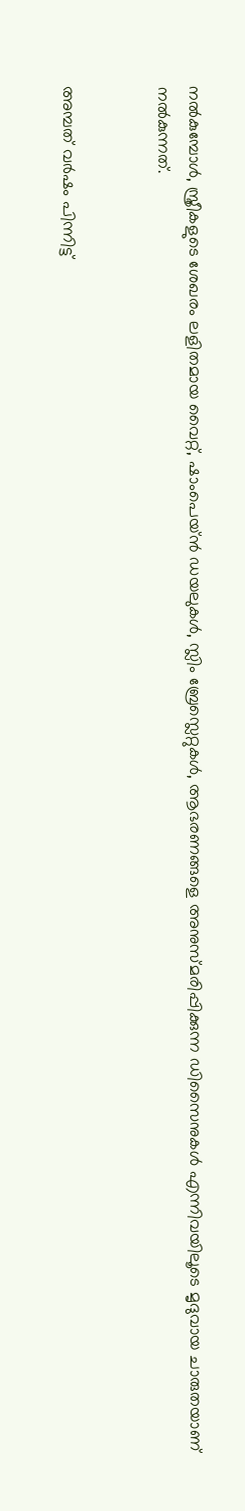നല്‍കുമ്പോള്‍, സ്ത്രീകളുടെ ശേഖരം ലളിതമായ വൈറ്റ്, ഷാംപെയ്ന്‍ ഡയലുകള്‍, സ്ലിം ബ്രേസ്ലെറ്റുകള്‍, ആഭരണങ്ങളെ അനുസ്മരിപ്പിക്കുന്ന ഡിസൈനുകള്‍ എന്നിവയിലൂടെ മൃദുവായ ചാരുതയാണ് നല്‍കുന്നത്.


അമ്പത് വര്‍ഷം പിന്നിട്ട്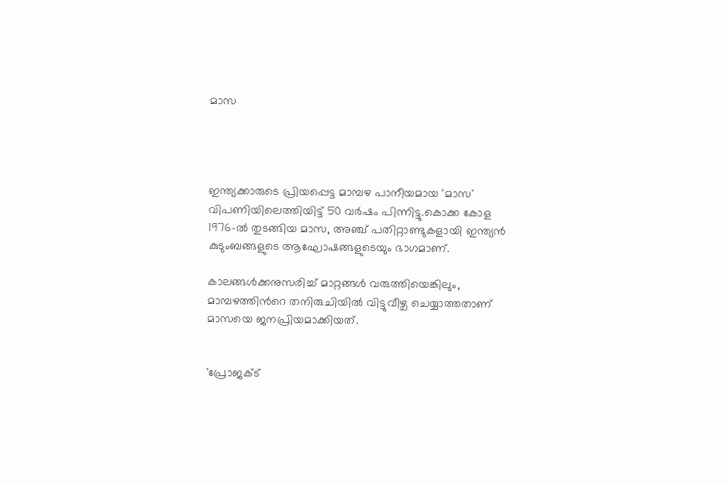മാസ




ഇന്ത്യക്കാരുടെ പ്രിയപ്പെട്ട മാമ്പഴ പാനീയമായ 'മാസ' വിപണിയിലെത്തിയിട്ട് 50 വര്‍ഷം പിന്നിട്ടു.കൊക്ക കോള 1976-ല്‍ തുടങ്ങിയ മാസ, അഞ്ച് പതിറ്റാണ്ടുകളായി ഇന്ത്യന്‍ കുടുംബങ്ങളുടെ ആഘോഷങ്ങളുടെയും ഭാഗമാണ്.

കാലങ്ങള്‍ക്കനുസരിച്ച് മാറ്റങ്ങള്‍ വരുത്തിയെങ്കിലും, മാമ്പഴത്തിന്‍റെ തനിരുചിയില്‍ വിട്ടുവീഴ്ച ചെയ്യാത്തതാണ് മാസയെ ജനപ്രിയമാക്കിയത്.


'പ്രോജക്ട്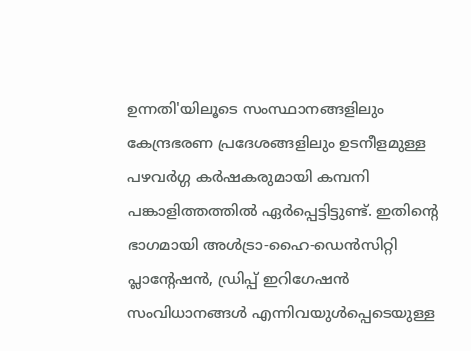ഉന്നതി'യിലൂടെ സംസ്ഥാനങ്ങളിലും കേന്ദ്രഭരണ പ്രദേശങ്ങളിലും ഉടനീളമുള്ള പഴവര്‍ഗ്ഗ കര്‍ഷകരുമായി കമ്പനി പങ്കാളിത്തത്തില്‍ ഏര്‍പ്പെട്ടിട്ടുണ്ട്. ഇതിന്‍റെ ഭാഗമായി അള്‍ട്രാ-ഹൈ-ഡെന്‍സിറ്റി പ്ലാന്‍റേഷന്‍, ഡ്രിപ്പ് ഇറിഗേഷന്‍ സംവിധാനങ്ങള്‍ എന്നിവയുള്‍പ്പെടെയുള്ള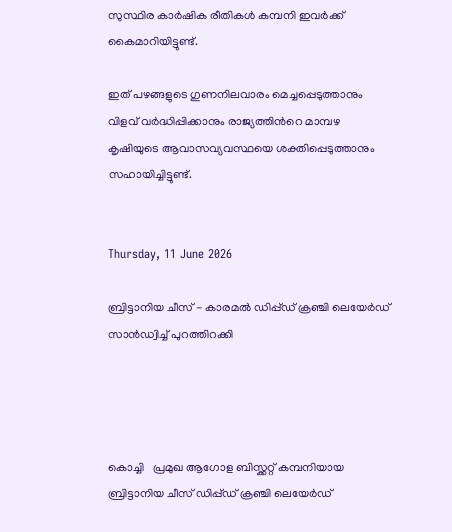സുസ്ഥിര കാര്‍ഷിക രീതികള്‍ കമ്പനി ഇവര്‍ക്ക് കൈമാറിയിട്ടുണ്ട്.

ഇത് പഴങ്ങളുടെ ഗുണനിലവാരം മെച്ചപ്പെടുത്താനും വിളവ് വര്‍ദ്ധിപ്പിക്കാനും രാജ്യത്തിന്‍റെ മാമ്പഴ കൃഷിയുടെ ആവാസവ്യവസ്ഥയെ ശക്തിപ്പെടുത്താനും സഹായിച്ചിട്ടുണ്ട്.


Thursday, 11 June 2026

ബ്രിട്ടാനിയ ചീസ് - കാരമല്‍ ഡിപ്പ്ഡ് ക്രഞ്ചി ലെയേര്‍ഡ് സാന്‍ഡ്വിച്ച് പുറത്തിറക്കി




കൊച്ചി   പ്രമുഖ ആഗോള ബിസ്ക്കറ്റ് കമ്പനിയായ ബ്രിട്ടാനിയ ചീസ് ഡിപ്പ്ഡ് ക്രഞ്ചി ലെയേര്‍ഡ്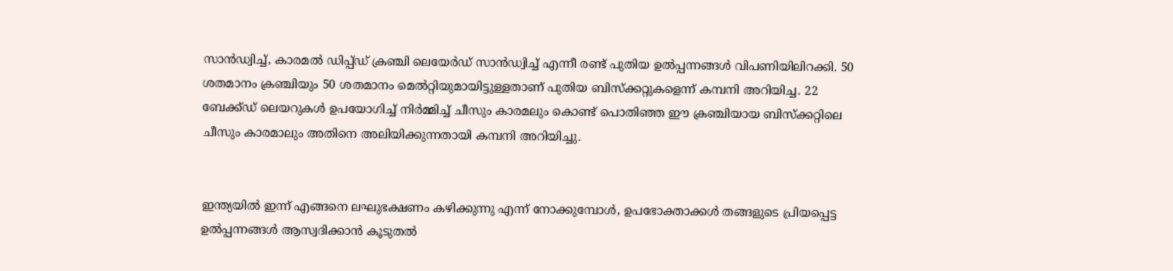സാന്‍ഡ്വിച്ച്, കാരമല്‍ ഡിപ്പ്ഡ് ക്രഞ്ചി ലെയേര്‍ഡ് സാന്‍ഡ്വിച്ച് എന്നീ രണ്ട് പുതിയ ഉല്‍പ്പന്നങ്ങള്‍ വിപണിയിലിറക്കി. 50 ശതമാനം ക്രഞ്ചിയും 50 ശതമാനം മെല്‍റ്റിയുമായിട്ടുള്ളതാണ് പുതിയ ബിസ്ക്കറ്റുകളെന്ന് കമ്പനി അറിയിച്ച. 22 ബേക്ക്ഡ് ലെയറുകള്‍ ഉപയോഗിച്ച് നിര്‍മ്മിച്ച് ചീസും കാരമലും കൊണ്ട് പൊതിഞ്ഞ ഈ ക്രഞ്ചിയായ ബിസ്ക്കറ്റിലെ ചീസും കാരമാലും അതിനെ അലിയിക്കുന്നതായി കമ്പനി അറിയിച്ചു.


ഇന്ത്യയില്‍ ഇന്ന് എങ്ങനെ ലഘുഭക്ഷണം കഴിക്കുന്നു എന്ന് നോക്കുമ്പോള്‍, ഉപഭോക്താക്കള്‍ തങ്ങളുടെ പ്രിയപ്പെട്ട ഉല്‍പ്പന്നങ്ങള്‍ ആസ്വദിക്കാന്‍ കൂടുതല്‍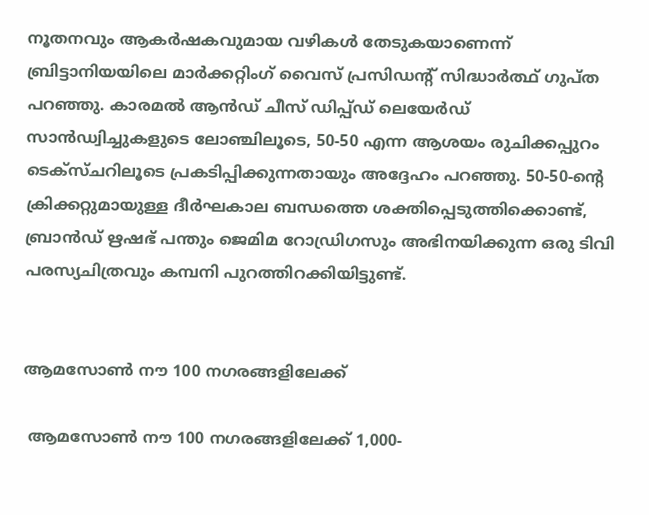നൂതനവും ആകര്‍ഷകവുമായ വഴികള്‍ തേടുകയാണെന്ന്  ബ്രിട്ടാനിയയിലെ മാര്‍ക്കറ്റിംഗ് വൈസ് പ്രസിഡന്‍റ് സിദ്ധാര്‍ത്ഥ് ഗുപ്ത പറഞ്ഞു. കാരമല്‍ ആന്‍ഡ് ചീസ് ഡിപ്പ്ഡ് ലെയേര്‍ഡ് സാന്‍ഡ്വിച്ചുകളുടെ ലോഞ്ചിലൂടെ, 50-50 എന്ന ആശയം രുചിക്കപ്പുറം ടെക്സ്ചറിലൂടെ പ്രകടിപ്പിക്കുന്നതായും അദ്ദേഹം പറഞ്ഞു. 50-50-ന്‍റെ ക്രിക്കറ്റുമായുള്ള ദീര്‍ഘകാല ബന്ധത്തെ ശക്തിപ്പെടുത്തിക്കൊണ്ട്, ബ്രാന്‍ഡ് ഋഷഭ് പന്തും ജെമിമ റോഡ്രിഗസും അഭിനയിക്കുന്ന ഒരു ടിവി പരസ്യചിത്രവും കമ്പനി പുറത്തിറക്കിയിട്ടുണ്ട്.


ആമസോണ്‍ നൗ 100 നഗരങ്ങളിലേക്ക്

 ആമസോണ്‍ നൗ 100 നഗരങ്ങളിലേക്ക് 1,000-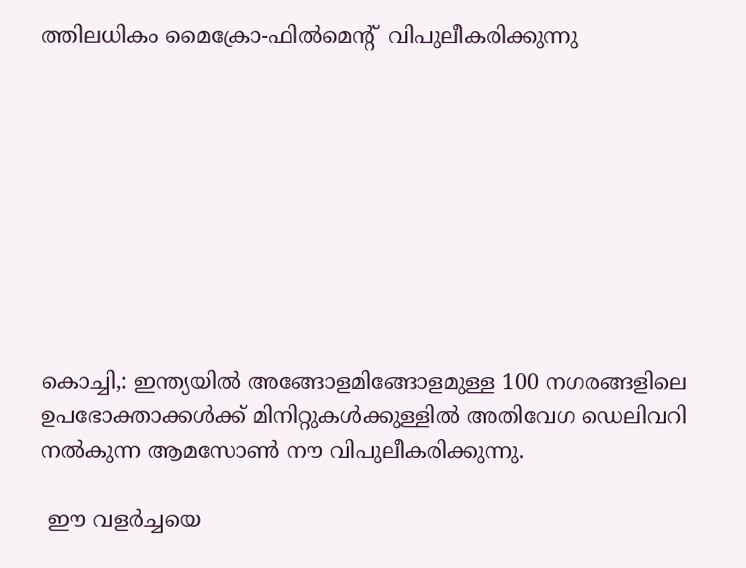ത്തിലധികം മൈക്രോ-ഫില്‍മെന്‍റ്  വിപുലീകരിക്കുന്നു









കൊച്ചി,: ഇന്ത്യയില്‍ അങ്ങോളമിങ്ങോളമുള്ള 100 നഗരങ്ങളിലെ ഉപഭോക്താക്കള്‍ക്ക് മിനിറ്റുകള്‍ക്കുള്ളില്‍ അതിവേഗ ഡെലിവറി നല്‍കുന്ന ആമസോണ്‍ നൗ വിപുലീകരിക്കുന്നു.

 ഈ വളര്‍ച്ചയെ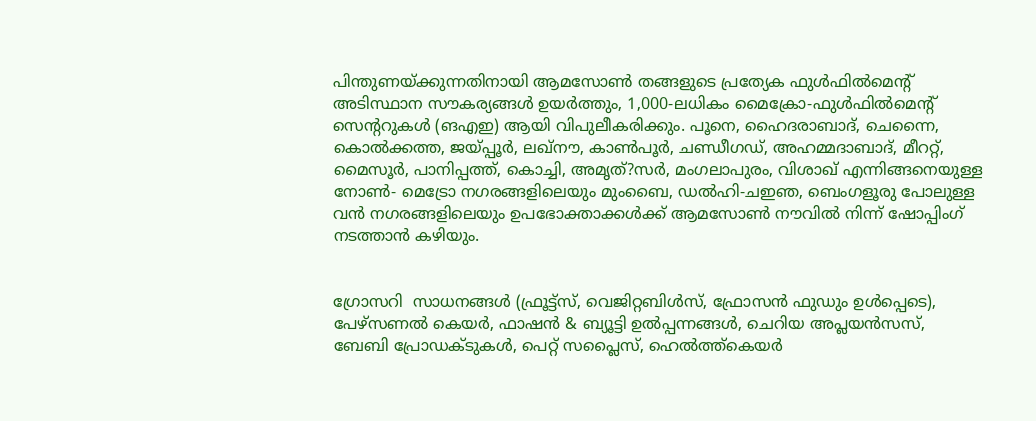പിന്തുണയ്ക്കുന്നതിനായി ആമസോണ്‍ തങ്ങളുടെ പ്രത്യേക ഫുള്‍ഫില്‍മെന്‍റ് അടിസ്ഥാന സൗകര്യങ്ങള്‍ ഉയര്‍ത്തും, 1,000-ലധികം മൈക്രോ-ഫുള്‍ഫില്‍മെന്‍റ് സെന്‍ററുകള്‍ (ങഎഇ) ആയി വിപുലീകരിക്കും. പൂനെ, ഹൈദരാബാദ്, ചെന്നൈ, കൊല്‍ക്കത്ത, ജയ്പ്പൂര്‍, ലഖ്നൗ, കാണ്‍പൂര്‍, ചണ്ഡീഗഡ്, അഹമ്മദാബാദ്, മീററ്റ്, മൈസൂര്‍, പാനിപ്പത്ത്, കൊച്ചി, അമൃത്?സര്‍, മംഗലാപുരം, വിശാഖ് എന്നിങ്ങനെയുള്ള നോണ്‍- മെട്രോ നഗരങ്ങളിലെയും മുംബൈ, ഡല്‍ഹി-ചഇഞ, ബെംഗളൂരു പോലുള്ള വന്‍ നഗരങ്ങളിലെയും ഉപഭോക്താക്കള്‍ക്ക് ആമസോണ്‍ നൗവില്‍ നിന്ന് ഷോപ്പിംഗ് നടത്താന്‍ കഴിയും.


ഗ്രോസറി  സാധനങ്ങള്‍ (ഫ്രൂട്ട്സ്, വെജിറ്റബിള്‍സ്, ഫ്രോസന്‍ ഫുഡും ഉള്‍പ്പെടെ), പേഴ്സണല്‍ കെയര്‍, ഫാഷന്‍ & ബ്യൂട്ടി ഉല്‍പ്പന്നങ്ങള്‍, ചെറിയ അപ്ലയന്‍സസ്, ബേബി പ്രോഡക്ടുകള്‍, പെറ്റ് സപ്ലൈസ്, ഹെല്‍ത്ത്കെയര്‍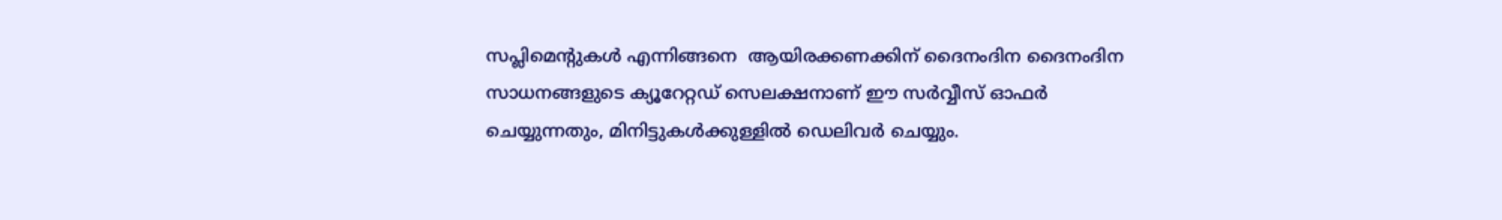സപ്ലിമെന്‍റുകള്‍ എന്നിങ്ങനെ  ആയിരക്കണക്കിന് ദൈനംദിന ദൈനംദിന സാധനങ്ങളുടെ ക്യൂറേറ്റഡ് സെലക്ഷനാണ് ഈ സര്‍വ്വീസ് ഓഫര്‍ ചെയ്യുന്നതും, മിനിട്ടുകള്‍ക്കുള്ളില്‍ ഡെലിവര്‍ ചെയ്യും.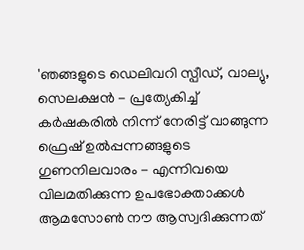'ഞങ്ങളുടെ ഡെലിവറി സ്പീഡ്, വാല്യു, സെലക്ഷന്‍ - പ്രത്യേകിച്ച് കര്‍ഷകരില്‍ നിന്ന് നേരിട്ട് വാങ്ങുന്ന ഫ്രെഷ് ഉല്‍പ്പന്നങ്ങളുടെ ഗുണനിലവാരം - എന്നിവയെ വിലമതിക്കുന്ന ഉപഭോക്താക്കള്‍ ആമസോണ്‍ നൗ ആസ്വദിക്കുന്നത്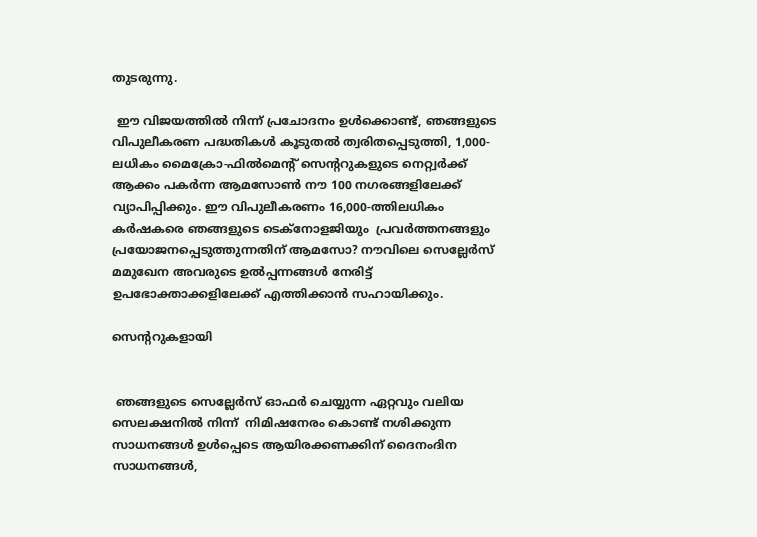തുടരുന്നു.

 ഈ വിജയത്തില്‍ നിന്ന് പ്രചോദനം ഉള്‍ക്കൊണ്ട്, ഞങ്ങളുടെ വിപുലീകരണ പദ്ധതികള്‍ കൂടുതല്‍ ത്വരിതപ്പെടുത്തി, 1,000-ലധികം മൈക്രോ-ഫില്‍മെന്‍റ് സെന്‍ററുകളുടെ നെറ്റ്വര്‍ക്ക് ആക്കം പകര്‍ന്ന ആമസോണ്‍ നൗ 100 നഗരങ്ങളിലേക്ക് വ്യാപിപ്പിക്കും. ഈ വിപുലീകരണം 16,000-ത്തിലധികം കര്‍ഷകരെ ഞങ്ങളുടെ ടെക്നോളജിയും  പ്രവര്‍ത്തനങ്ങളും പ്രയോജനപ്പെടുത്തുന്നതിന് ആമസോ? നൗവിലെ സെല്ലേര്‍സ് മമുഖേന അവരുടെ ഉല്‍പ്പന്നങ്ങള്‍ നേരിട്ട് ഉപഭോക്താക്കളിലേക്ക് എത്തിക്കാന്‍ സഹായിക്കും.

സെന്‍ററുകളായി


 ഞങ്ങളുടെ സെല്ലേര്‍സ് ഓഫര്‍ ചെയ്യുന്ന ഏറ്റവും വലിയ സെലക്ഷനില്‍ നിന്ന്  നിമിഷനേരം കൊണ്ട് നശിക്കുന്ന സാധനങ്ങള്‍ ഉള്‍പ്പെടെ ആയിരക്കണക്കിന് ദൈനംദിന സാധനങ്ങള്‍,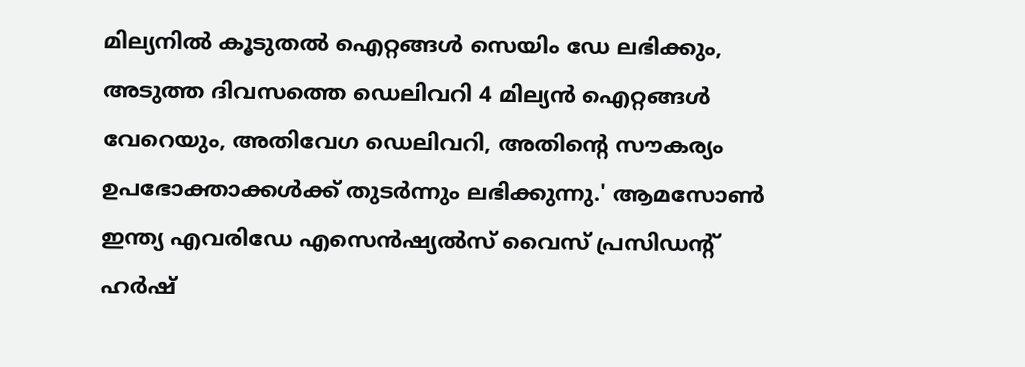മില്യനില്‍ കൂടുതല്‍ ഐറ്റങ്ങള്‍ സെയിം ഡേ ലഭിക്കും, അടുത്ത ദിവസത്തെ ഡെലിവറി 4 മില്യന്‍ ഐറ്റങ്ങള്‍ വേറെയും, അതിവേഗ ഡെലിവറി, അതിന്‍റെ സൗകര്യം ഉപഭോക്താക്കള്‍ക്ക് തുടര്‍ന്നും ലഭിക്കുന്നു.' ആമസോണ്‍ ഇന്ത്യ എവരിഡേ എസെന്‍ഷ്യല്‍സ് വൈസ് പ്രസിഡന്‍റ് ഹര്‍ഷ്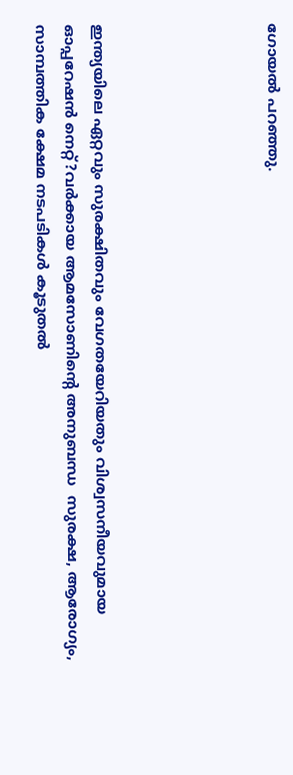ഗോയല്‍ പറഞ്ഞു.





ഇന്ത്യയിലെ ഏറ്റവും സുരക്ഷിതവും വേഗതയേറിയതും വിശ്വസനീയവുമായ ഓപ്പറേഷന്‍ നെറ്റ്?വര്‍ക്കായ ആമസോണിന്‍റെ അനുബന്ധ  സുരക്ഷ, ആരോഗ്യം, സാമ്പത്തിക ക്ഷേമ നടപടികള്‍ കൂടുതല്‍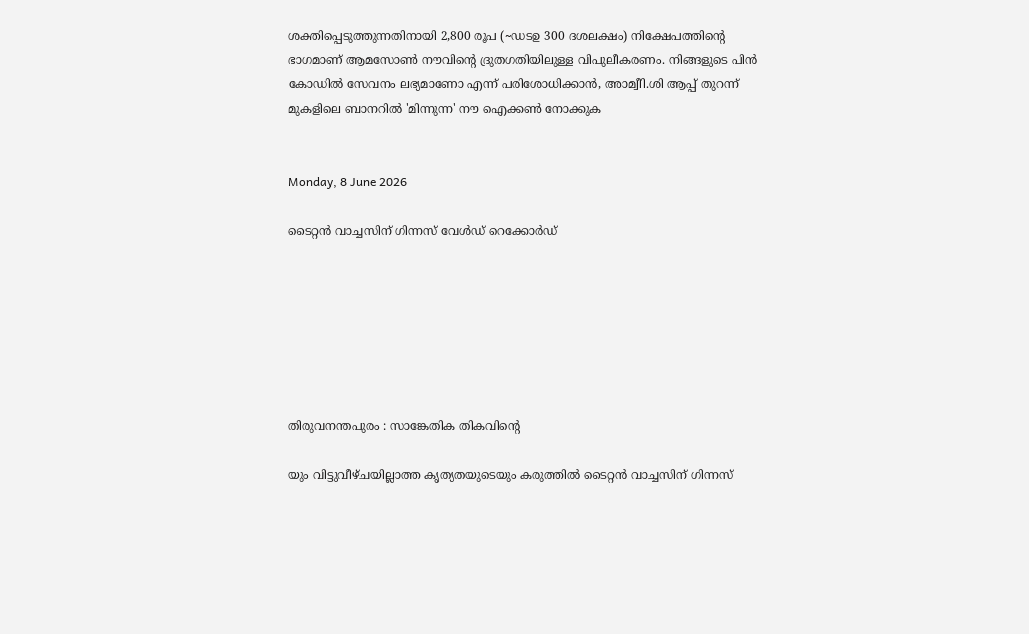ശക്തിപ്പെടുത്തുന്നതിനായി 2,800 രൂപ (~ഡടഉ 300 ദശലക്ഷം) നിക്ഷേപത്തിന്‍റെ ഭാഗമാണ് ആമസോണ്‍ നൗവിന്‍റെ ദ്രുതഗതിയിലുള്ള വിപുലീകരണം. നിങ്ങളുടെ പിന്‍ കോഡില്‍ സേവനം ലഭ്യമാണോ എന്ന് പരിശോധിക്കാന്‍, അാമ്വീി.ശി ആപ്പ് തുറന്ന് മുകളിലെ ബാനറില്‍ 'മിന്നുന്ന' നൗ ഐക്കണ്‍ നോക്കുക


Monday, 8 June 2026

ടൈറ്റന്‍ വാച്ചസിന് ഗിന്നസ് വേള്‍ഡ് റെക്കോര്‍ഡ്







തിരുവനന്തപുരം : സാങ്കേതിക തികവിന്‍റെ

യും വിട്ടുവീഴ്ചയില്ലാത്ത കൃത്യതയുടെയും കരുത്തില്‍ ടൈറ്റന്‍ വാച്ചസിന് ഗിന്നസ്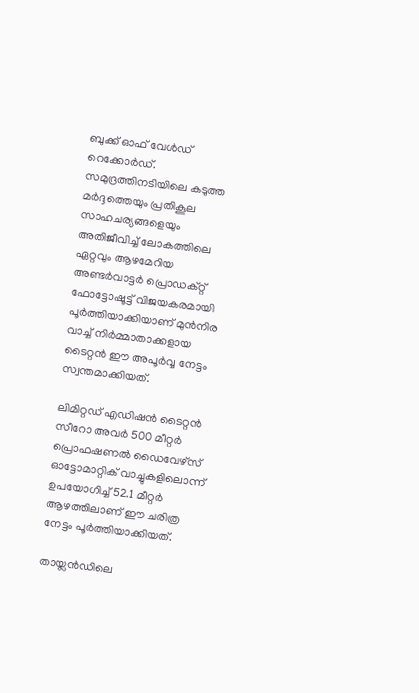ബുക്ക് ഓഫ് വേള്‍ഡ് റെക്കോര്‍ഡ്. സമുദ്രത്തിനടിയിലെ കടുത്ത മര്‍ദ്ദത്തെയും പ്രതികൂല സാഹചര്യങ്ങളെയും അതിജീവിച്ച് ലോകത്തിലെ ഏറ്റവും ആഴമേറിയ അണ്ടര്‍വാട്ടര്‍ പ്രൊഡക്റ്റ് ഫോട്ടോഷൂട്ട് വിജയകരമായി പൂര്‍ത്തിയാക്കിയാണ് മുന്‍നിര വാച്ച് നിര്‍മ്മാതാക്കളായ ടൈറ്റന്‍ ഈ അപൂര്‍വ്വ നേട്ടം സ്വന്തമാക്കിയത്.

ലിമിറ്റഡ് എഡിഷന്‍ ടൈറ്റന്‍ സീറോ അവര്‍ 500 മീറ്റര്‍ പ്രൊഫഷണല്‍ ഡൈവേഴ്സ് ഓട്ടോമാറ്റിക് വാച്ചുകളിലൊന്ന് ഉപയോഗിച്ച് 52.1 മീറ്റര്‍ ആഴത്തിലാണ് ഈ ചരിത്ര നേട്ടം പൂര്‍ത്തിയാക്കിയത്.

തായ്ലന്‍ഡിലെ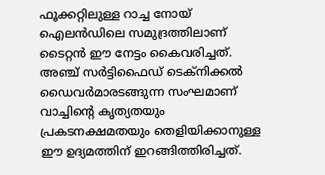ഫൂക്കറ്റിലുള്ള റാച്ച നോയ് ഐലന്‍ഡിലെ സമുദ്രത്തിലാണ് ടൈറ്റന്‍ ഈ നേട്ടം കൈവരിച്ചത്. അഞ്ച് സര്‍ട്ടിഫൈഡ് ടെക്നിക്കല്‍ ഡൈവര്‍മാരടങ്ങുന്ന സംഘമാണ് വാച്ചിന്‍റെ കൃത്യതയും പ്രകടനക്ഷമതയും തെളിയിക്കാനുള്ള ഈ ഉദ്യമത്തിന് ഇറങ്ങിത്തിരിച്ചത്.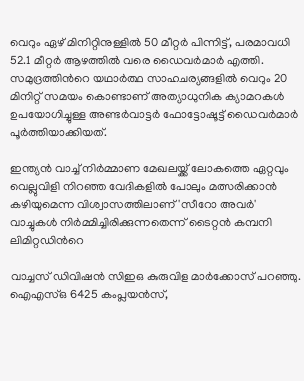വെറും ഏഴ് മിനിറ്റിനുള്ളില്‍ 50 മീറ്റര്‍ പിന്നിട്ട്, പരമാവധി 52.1 മീറ്റര്‍ ആഴത്തില്‍ വരെ ഡൈവര്‍മാര്‍ എത്തി. സമുദ്രത്തിന്‍റെ യഥാര്‍ത്ഥ സാഹചര്യങ്ങളില്‍ വെറും 20 മിനിറ്റ് സമയം കൊണ്ടാണ് അത്യാധുനിക ക്യാമറകള്‍ ഉപയോഗിച്ചുള്ള അണ്ടര്‍വാട്ടര്‍ ഫോട്ടോഷൂട്ട് ഡൈവര്‍മാര്‍ പൂര്‍ത്തിയാക്കിയത്.

ഇന്ത്യന്‍ വാച്ച് നിര്‍മ്മാണ മേഖലയ്ക്ക് ലോകത്തെ ഏറ്റവും വെല്ലുവിളി നിറഞ്ഞ വേദികളില്‍ പോലും മത്സരിക്കാന്‍ കഴിയുമെന്ന വിശ്വാസത്തിലാണ് 'സീറോ അവര്‍' വാച്ചുകള്‍ നിര്‍മ്മിച്ചിരിക്കുന്നതെന്ന് ടൈറ്റന്‍ കമ്പനി ലിമിറ്റഡിന്‍റെ

വാച്ചസ് ഡിവിഷന്‍ സിഇഒ കുരുവിള മാര്‍ക്കോസ് പറഞ്ഞു. ഐഎസ്ഒ 6425 കംപ്ലയന്‍സ്,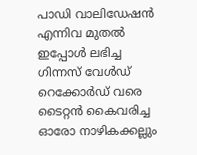പാഡി വാലിഡേഷന്‍ എന്നിവ മുതല്‍ ഇപ്പോള്‍ ലഭിച്ച ഗിന്നസ് വേള്‍ഡ് റെക്കോര്‍ഡ് വരെ ടൈറ്റന്‍ കൈവരിച്ച ഓരോ നാഴികക്കല്ലും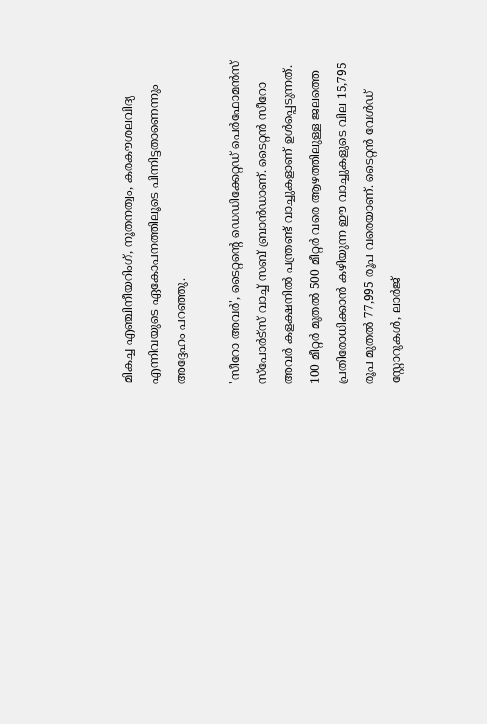മികച്ച എഞ്ചിനീയറിംഗ്, നൂതനത്വം, കരകൗശലവിദ്യ എന്നിവയുടെ ഏകോപനത്തിലൂടെ പിന്നിട്ടതാണെന്നും അദ്ദേഹം പറഞ്ഞു.

'സീറോ അവര്‍', ടൈറ്റന്‍റെ ഡെഡിക്കേറ്റഡ് പെര്‍ഫോമന്‍സ് സ്പോര്‍ട്സ് വാച്ച് സബ് ബ്രാന്‍ഡാണ്. ടൈറ്റന്‍ സീറോ അവര്‍ കളക്ഷനില്‍ പന്ത്രണ്ട് വാച്ചുകളാണ് ഉള്‍പ്പെടുന്നത്. 100 മീറ്റര്‍ മുതല്‍ 500 മീറ്റര്‍ വരെ ആഴത്തിലുള്ള ജലത്തെ പ്രതിരോധിക്കാന്‍ കഴിയുന്ന ഈ വാച്ചുകളുടെ വില 15,795 രൂപ മുതല്‍ 77,995 രൂപ വരെയാണ്. ടൈറ്റന്‍ വേള്‍ഡ് സ്റ്റോറുകള്‍, ലാര്‍ജ്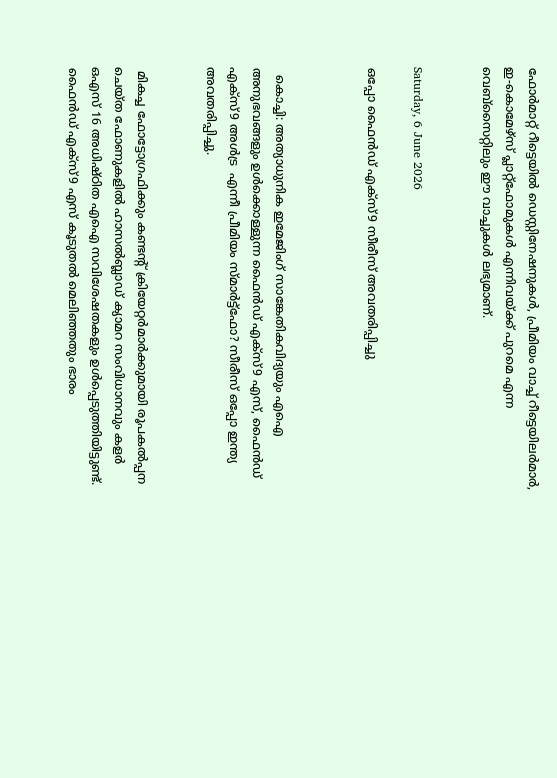ഫോര്‍മാറ്റ് റീട്ടെയില്‍ ഡെസ്റ്റിനേഷനുകള്‍, പ്രീമിയം വാച്ച് റീട്ടെയിലര്‍മാര്‍, ഇ-കൊമേഴ്സ് പ്ലാറ്റ്ഫോമുകള്‍ എന്നിവയ്ക്ക് പുറമെ എന്ന വെബ്സൈറ്റിലും ഈ വാച്ചുകള്‍ ലഭ്യമാണ്.


Saturday, 6 June 2026

ഒപ്പോ ഫൈന്‍ഡ് എക്സ്9 സീരീസ് അവതരിപ്പിച്ചു



  കൊച്ചി: അത്യാധുനിക ഇമേജിംഗ് സാങ്കേതികവിദ്യയും എഐ അനുഭവങ്ങളും ഉള്‍ക്കൊള്ളുന്ന ഫൈന്‍ഡ് എക്സ്9 എസ്, ഫൈന്‍ഡ് എക്സ്9 അള്‍ട്ര  എന്നീ പ്രീമിയം സ്മാര്‍ട്ട്ഫോ? സീരീസ് ഒപ്പോ ഇന്ത്യ അവതരിപ്പിച്ചു.


 മികച്ച ഫോട്ടോഗ്രഫിക്കും കണ്ടന്‍റ് ക്രിയേറ്റര്‍മാര്‍ക്കുമായി രൂപകല്‍പ്പന ചെയ്ത ഫോണുകളില്‍ ഹാസല്‍ബ്ലാഡ് ക്യാമറ സംവിധാനവും കളര്‍ ഒഎസ് 16 അധിഷ്ഠിത എഐ സവിശേഷതകളും ഉള്‍പ്പെടുത്തിയിട്ടുണ്ട്. ഫൈന്‍ഡ് എക്സ്9 എസ് കൂടുതല്‍ മെലിഞ്ഞതും ഭാരം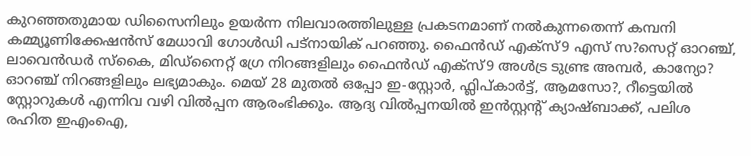കുറഞ്ഞതുമായ ഡിസൈനിലും ഉയര്‍ന്ന നിലവാരത്തിലുള്ള പ്രകടനമാണ് നല്‍കുന്നതെന്ന് കമ്പനി കമ്മ്യൂണിക്കേഷന്‍സ് മേധാവി ഗോള്‍ഡി പട്നായിക് പറഞ്ഞു. ഫൈന്‍ഡ് എക്സ്9 എസ് സ?സെറ്റ് ഓറഞ്ച്, ലാവെന്‍ഡര്‍ സ്കൈ, മിഡ്നൈറ്റ് ഗ്രേ നിറങ്ങളിലും ഫൈന്‍ഡ് എക്സ്9 അള്‍ട്ര ടുണ്ട്ര അമ്പര്‍, കാന്യോ? ഓറഞ്ച് നിറങ്ങളിലും ലഭ്യമാകും. മെയ് 28 മുതല്‍ ഒപ്പോ ഇ-സ്റ്റോര്‍, ഫ്ലിപ്കാര്‍ട്ട്, ആമസോ?, റീട്ടെയില്‍ സ്റ്റോറുകള്‍ എന്നിവ വഴി വില്‍പ്പന ആരംഭിക്കും. ആദ്യ വില്‍പ്പനയില്‍ ഇന്‍സ്റ്റന്‍റ് ക്യാഷ്ബാക്ക്, പലിശ രഹിത ഇഎംഐ,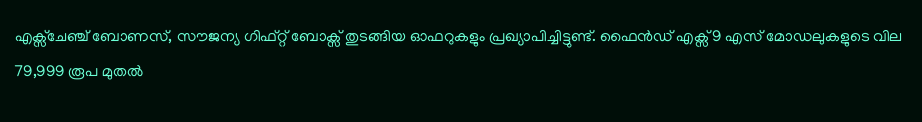എക്സ്ചേഞ്ച് ബോണസ്, സൗജന്യ ഗിഫ്റ്റ് ബോക്സ് തുടങ്ങിയ ഓഫറുകളും പ്രഖ്യാപിച്ചിട്ടുണ്ട്. ഫൈന്‍ഡ് എക്സ്9 എസ് മോഡലുകളുടെ വില 79,999 രൂപ മുതല്‍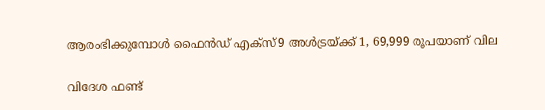ആരംഭിക്കുമ്പോള്‍ ഫൈന്‍ഡ് എക്സ്9 അള്‍ട്രയ്ക്ക് 1, 69,999 രൂപയാണ് വില

വിദേശ ഫണ്ട്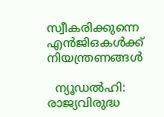സ്വീകരിക്കുന്നെ എന്‍ജിഒകള്‍ക്ക് നിയന്ത്രണങ്ങള്‍

  ന്യൂഡല്‍ഹി: രാജ്യവിരുദ്ധ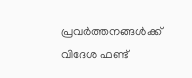പ്രവര്‍ത്തനങ്ങള്‍ക്ക് വിദേശ ഫണ്ട്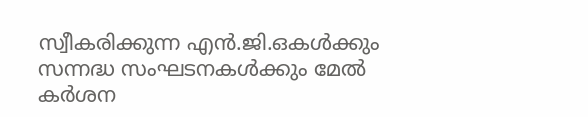സ്വീകരിക്കുന്ന എന്‍.ജി.ഒകള്‍ക്കും സന്നദ്ധ സംഘടനകള്‍ക്കും മേല്‍ കര്‍ശന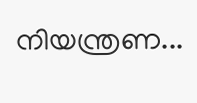നിയന്ത്രണ...